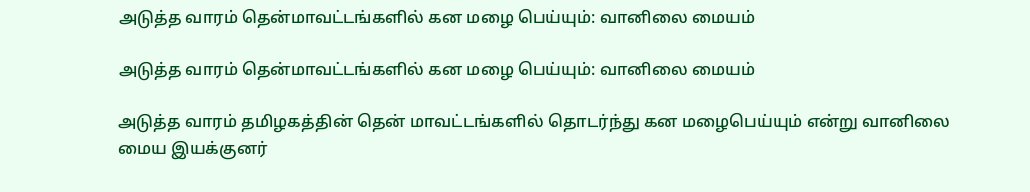அடுத்த வாரம் தென்மாவட்டங்களில் கன மழை பெய்யும்: வானிலை மையம்

அடுத்த வாரம் தென்மாவட்டங்களில் கன மழை பெய்யும்: வானிலை மையம்

அடுத்த வாரம் தமிழகத்தின் தென் மாவட்டங்களில் தொடர்ந்து கன மழைபெய்யும் என்று வானிலை மைய இயக்குனர்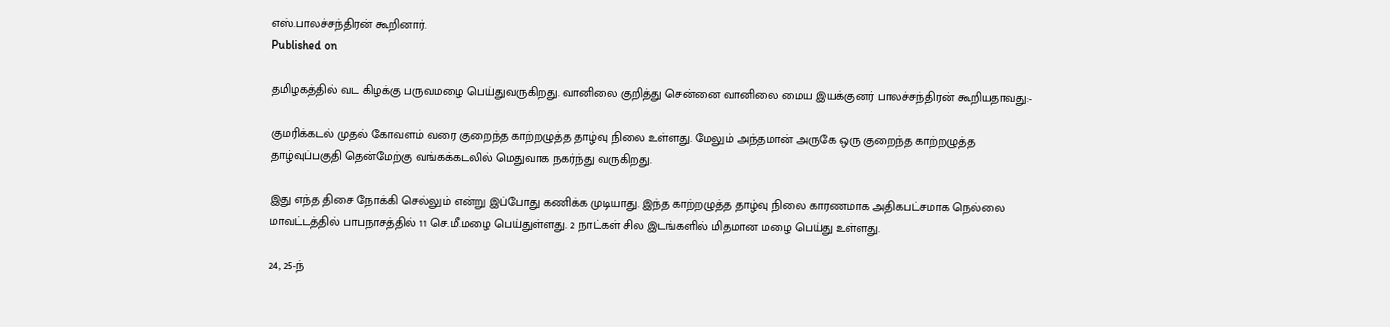எஸ்.பாலச்சந்திரன் கூறினார்.
Published on

தமிழகத்தில் வட கிழக்கு பருவமழை பெய்துவருகிறது. வானிலை குறித்து சென்னை வானிலை மைய இயக்குனர் பாலச்சந்திரன் கூறியதாவது:-

குமரிக்கடல் முதல் கோவளம் வரை குறைந்த காற்றழுத்த தாழ்வு நிலை உள்ளது. மேலும் அந்தமான் அருகே ஒரு குறைந்த காற்றழுத்த தாழ்வுப்பகுதி தென்மேற்கு வங்கக்கடலில் மெதுவாக நகர்ந்து வருகிறது.

இது எந்த திசை நோக்கி செல்லும் என்று இப்போது கணிக்க முடியாது. இந்த காற்றழுத்த தாழ்வு நிலை காரணமாக அதிகபட்சமாக நெல்லை மாவட்டத்தில் பாபநாசத்தில் 11 செ.மீ.மழை பெய்துள்ளது. 2 நாட்கள் சில இடங்களில் மிதமான மழை பெய்து உள்ளது.

24, 25-ந்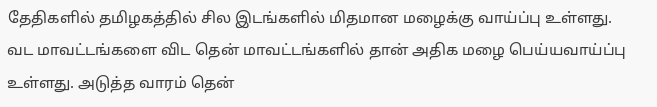தேதிகளில் தமிழகத்தில் சில இடங்களில் மிதமான மழைக்கு வாய்ப்பு உள்ளது. வட மாவட்டங்களை விட தென் மாவட்டங்களில் தான் அதிக மழை பெய்யவாய்ப்பு உள்ளது. அடுத்த வாரம் தென்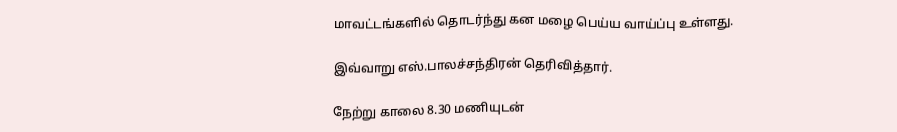மாவட்டங்களில் தொடர்ந்து கன மழை பெய்ய வாய்ப்பு உள்ளது.

இவ்வாறு எஸ்.பாலச்சந்திரன் தெரிவித்தார்.

நேற்று காலை 8.30 மணியுடன்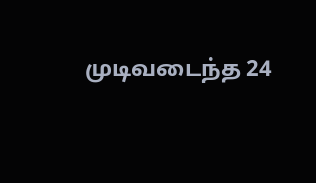முடிவடைந்த 24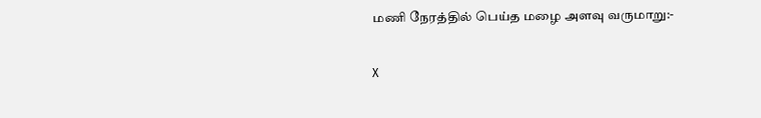மணி நேரத்தில் பெய்த மழை அளவு வருமாறு:-

X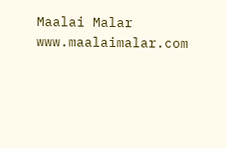Maalai Malar
www.maalaimalar.com